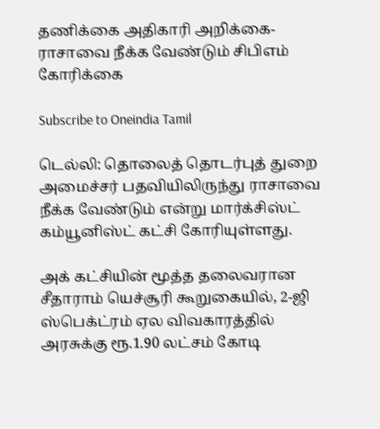தணிக்கை அதிகாரி அறிக்கை-ராசாவை நீக்க வேண்டும் சிபிஎம் கோரிக்கை

Subscribe to Oneindia Tamil

டெல்லி: தொலைத் தொடர்புத் துறை அமைச்சர் பதவியிலிருந்து ராசாவை நீக்க வேண்டும் என்று மார்க்சிஸ்ட் கம்யூனிஸ்ட் கட்சி கோரியுள்ளது.

அக் கட்சியின் மூத்த தலைவரான சீதாராம் யெச்சூரி கூறுகையில், 2-ஜி ஸ்பெக்ட்ரம் ஏல விவகாரத்தில் அரசுக்கு ரூ.1.90 லட்சம் கோடி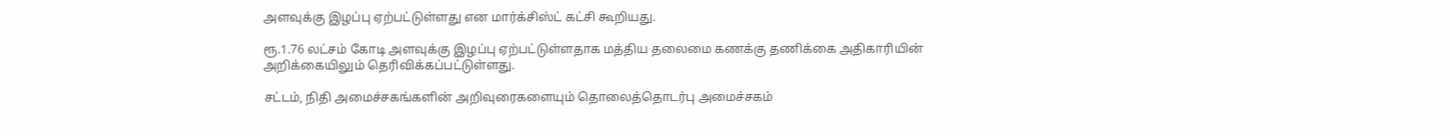அளவுக்கு இழப்பு ஏற்பட்டுள்ளது என மார்க்சிஸ்ட் கட்சி கூறியது.

ரூ.1.76 லட்சம் கோடி அளவுக்கு இழப்பு ஏற்பட்டுள்ளதாக மத்திய தலைமை கணக்கு தணிக்கை அதிகாரியின் அறிக்கையிலும் தெரிவிக்கப்பட்டுள்ளது.

சட்டம், நிதி அமைச்சகங்களின் அறிவுரைகளையும் தொலைத்தொடர்பு அமைச்சகம்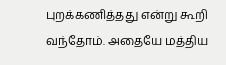புறக்கணித்தது என்று கூறி வந்தோம். அதையே மத்திய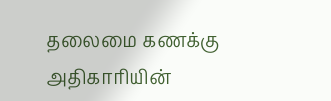தலைமை கணக்கு அதிகாரியின்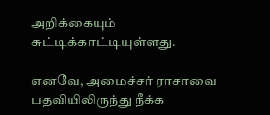அறிக்கையும் சுட்டிக்காட்டியுள்ளது.

எனவே, அமைச்சர் ராசாவை பதவியிலிருந்து நீக்க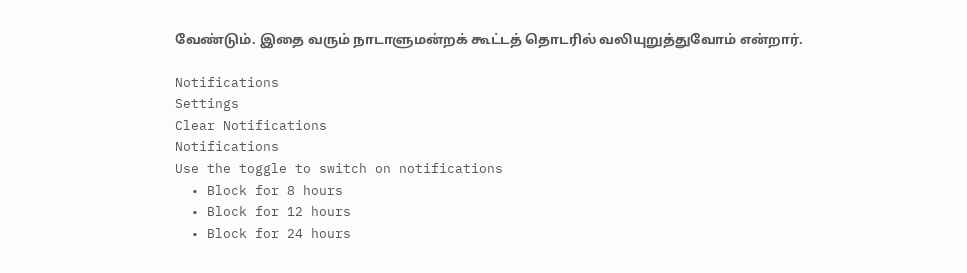வேண்டும். இதை வரும் நாடாளுமன்றக் கூட்டத் தொடரில் வலியுறுத்துவோம் என்றார்.

Notifications
Settings
Clear Notifications
Notifications
Use the toggle to switch on notifications
  • Block for 8 hours
  • Block for 12 hours
  • Block for 24 hours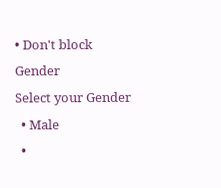• Don't block
Gender
Select your Gender
  • Male
  •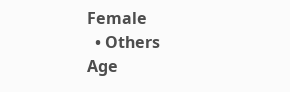Female
  • Others
Age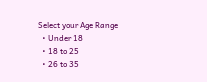Select your Age Range
  • Under 18
  • 18 to 25
  • 26 to 35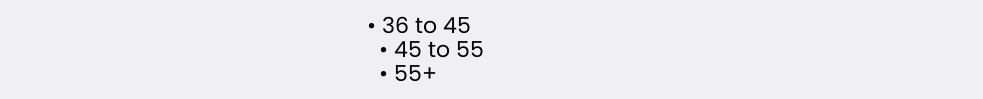• 36 to 45
  • 45 to 55
  • 55+